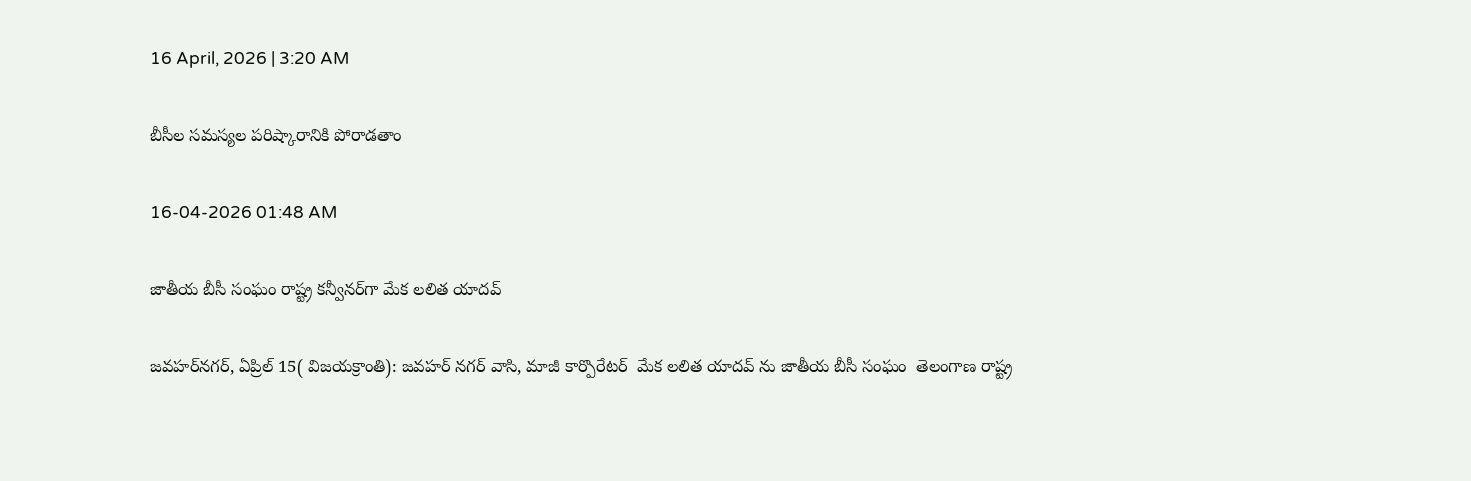16 April, 2026 | 3:20 AM

బీసీల సమస్యల పరిష్కారానికి పోరాడతాం

16-04-2026 01:48 AM

జాతీయ బీసీ సంఘం రాష్ట్ర కన్వీనర్‌గా మేక లలిత యాదవ్

జవహర్‌నగర్, ఏప్రిల్ 15( విజయక్రాంతి): జవహర్ నగర్ వాసి, మాజీ కార్పొరేటర్  మేక లలిత యాదవ్ ను జాతీయ బీసీ సంఘం  తెలంగాణ రాష్ట్ర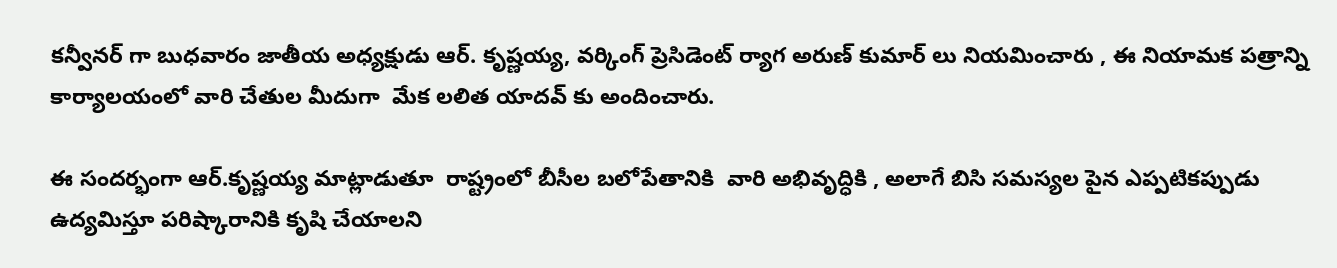కన్వీనర్ గా బుధవారం జాతీయ అధ్యక్షుడు ఆర్. కృష్ణయ్య, వర్కింగ్ ప్రెసిడెంట్ ర్యాగ అరుణ్ కుమార్ లు నియమించారు , ఈ నియామక పత్రాన్ని కార్యాలయంలో వారి చేతుల మీదుగా  మేక లలిత యాదవ్ కు అందించారు.

ఈ సందర్భంగా ఆర్.కృష్ణయ్య మాట్లాడుతూ  రాష్ట్రంలో బీసీల బలోపేతానికి  వారి అభివృద్ధికి , అలాగే బిసి సమస్యల పైన ఎప్పటికప్పుడు  ఉద్యమిస్తూ పరిష్కారానికి కృషి చేయాలని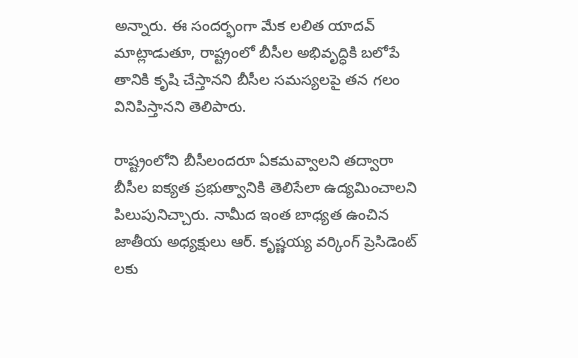అన్నారు. ఈ సందర్భంగా మేక లలిత యాదవ్ మాట్లాడుతూ, రాష్ట్రంలో బీసీల అభివృద్ధికి బలోపే తానికి కృషి చేస్తానని బీసీల సమస్యలపై తన గలం వినిపిస్తానని తెలిపారు.

రాష్ట్రంలోని బీసీలందరూ ఏకమవ్వాలని తద్వారా బీసీల ఐక్యత ప్రభుత్వానికి తెలిసేలా ఉద్యమించాలని పిలుపునిచ్చారు. నామీద ఇంత బాధ్యత ఉంచిన జాతీయ అధ్యక్షులు ఆర్. కృష్ణయ్య వర్కింగ్ ప్రెసిడెంట్ లకు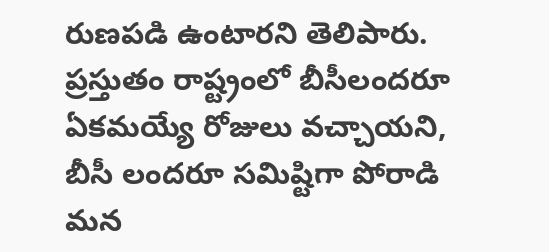రుణపడి ఉంటారని తెలిపారు. ప్రస్తుతం రాష్ట్రంలో బీసీలందరూ ఏకమయ్యే రోజులు వచ్చాయని, బీసీ లందరూ సమిష్టిగా పోరాడి మన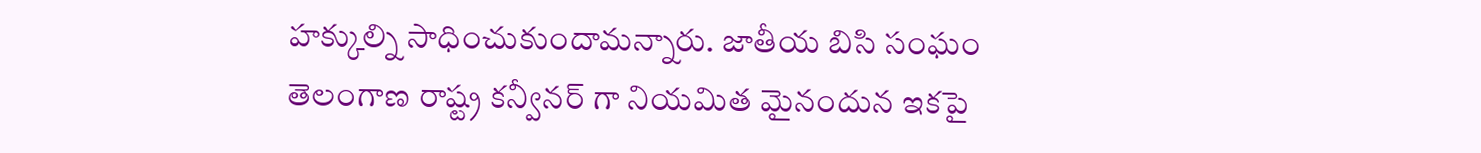హక్కుల్ని సాధించుకుందామన్నారు. జాతీయ బిసి సంఘం తెలంగాణ రాష్ట్ర కన్వీనర్ గా నియమిత మైనందున ఇకపై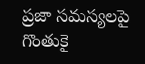ప్రజా సమస్యలపై  గొంతుకై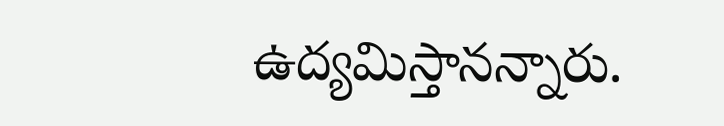ఉద్యమిస్తానన్నారు.